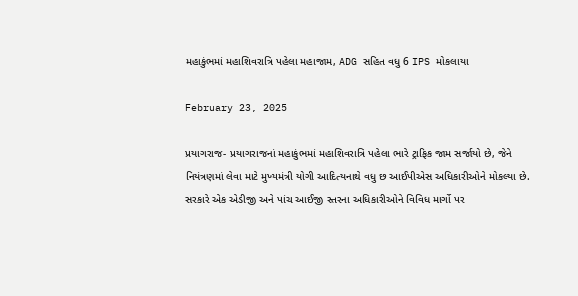મહાકુંભમાં મહાશિવરાત્રિ પહેલા મહાજામ, ADG સહિત વધુ 6 IPS મોકલાયા

February 23, 2025

પ્રયાગરાજ- પ્રયાગરાજનાં મહાકુંભમાં મહાશિવરાત્રિ પહેલા ભારે ટ્રાફિક જામ સર્જાયો છે, જેને નિયંત્રણમાં લેવા માટે મુખ્યમંત્રી યોગી આદિત્યનાથે વધુ છ આઈપીએસ અધિકારીઓને મોકલ્યા છે. સરકારે એક એડીજી અને પાંચ આઈજી સ્તરના અધિકારીઓને વિવિધ માર્ગો પર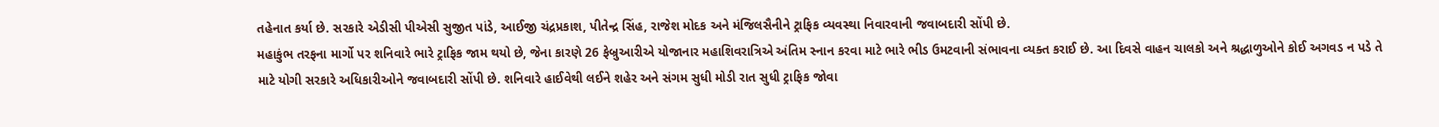તહેનાત કર્યા છે. સરકારે એડીસી પીએસી સુજીત પાંડે, આઈજી ચંદ્રપ્રકાશ, પીતેન્દ્ર સિંહ, રાજેશ મોદક અને મંજિલસૈનીને ટ્રાફિક વ્યવસ્થા નિવારવાની જવાબદારી સોંપી છે.
મહાકુંભ તરફના માર્ગો પર શનિવારે ભારે ટ્રાફિક જામ થયો છે, જેના કારણે 26 ફેબ્રુઆરીએ યોજાનાર મહાશિવરાત્રિએ અંતિમ સ્નાન કરવા માટે ભારે ભીડ ઉમટવાની સંભાવના વ્યક્ત કરાઈ છે. આ દિવસે વાહન ચાલકો અને શ્રદ્ધાળુઓને કોઈ અગવડ ન પડે તે માટે યોગી સરકારે અધિકારીઓને જવાબદારી સોંપી છે. શનિવારે હાઈવેથી લઈને શહેર અને સંગમ સુધી મોડી રાત સુધી ટ્રાફિક જોવા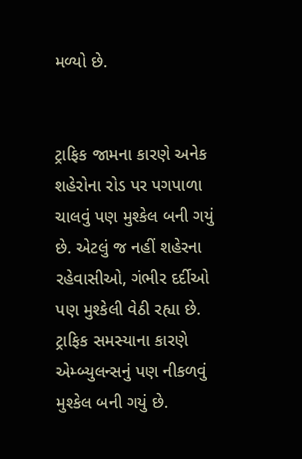મળ્યો છે.


ટ્રાફિક જામના કારણે અનેક શહેરોના રોડ પર પગપાળા ચાલવું પણ મુશ્કેલ બની ગયું છે. એટલું જ નહીં શહેરના રહેવાસીઓ, ગંભીર દર્દીઓ પણ મુશ્કેલી વેઠી રહ્યા છે. ટ્રાફિક સમસ્યાના કારણે એમ્બ્યુલન્સનું પણ નીકળવું મુશ્કેલ બની ગયું છે.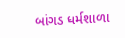બાંગડ ધર્મશાળા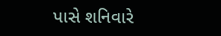પાસે શનિવારે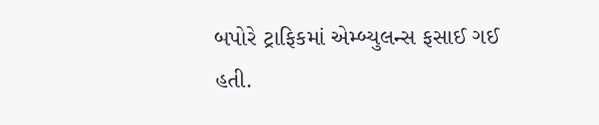બપોરે ટ્રાફિકમાં એમ્બ્યુલન્સ ફસાઈ ગઈ હતી.